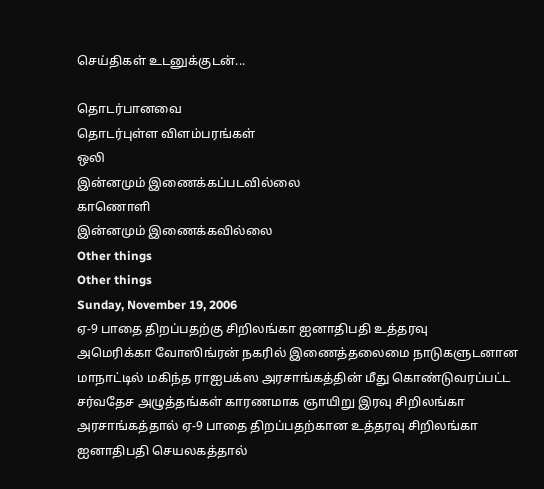செய்திகள் உடனுக்குடன்...

தொடர்பானவை
தொடர்புள்ள விளம்பரங்கள்
ஒலி
இன்னமும் இணைக்கப்படவில்லை
காணொளி
இன்னமும் இணைக்கவில்லை
Other things
Other things
Sunday, November 19, 2006
ஏ-9 பாதை திறப்பதற்கு சிறிலங்கா ஐனாதிபதி உத்தரவு
அமெரிக்கா வோஸிங்ரன் நகரில் இணைத்தலைமை நாடுகளுடனான மாநாட்டில் மகிந்த ராஐபக்ஸ அரசாங்கத்தின் மீது கொண்டுவரப்பட்ட சர்வதேச அழுத்தங்கள் காரணமாக ஞாயிறு இரவு சிறிலங்கா அரசாங்கத்தால் ஏ-9 பாதை திறப்பதற்கான உத்தரவு சிறிலங்கா ஐனாதிபதி செயலகத்தால்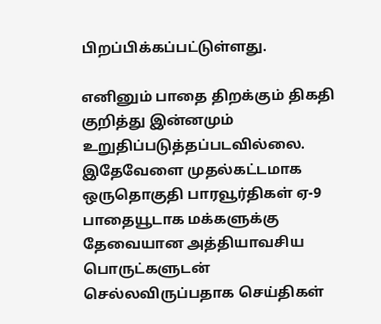பிறப்பிக்கப்பட்டுள்ளது.

எனினும் பாதை திறக்கும் திகதி குறித்து இன்னமும் உறுதிப்படுத்தப்படவில்லை. இதேவேளை முதல்கட்டமாக ஒருதொகுதி பாரவூர்திகள் ஏ-9 பாதையூடாக மக்களுக்கு தேவையான அத்தியாவசிய பொருட்களுடன் செல்லவிருப்பதாக செய்திகள்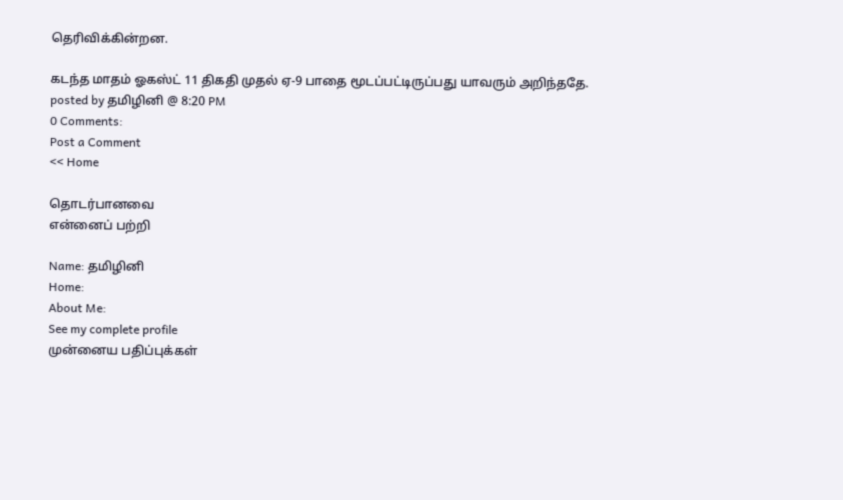தெரிவிக்கின்றன.

கடந்த மாதம் ஓகஸ்ட் 11 திகதி முதல் ஏ-9 பாதை மூடப்பட்டிருப்பது யாவரும் அறிந்ததே.
posted by தமிழினி @ 8:20 PM
0 Comments:
Post a Comment
<< Home

தொடர்பானவை
என்னைப் பற்றி

Name: தமிழினி
Home:
About Me:
See my complete profile
முன்னைய பதிப்புக்கள்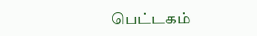பெட்டகம்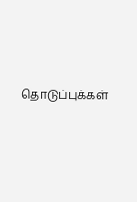தொடுப்புக்கள்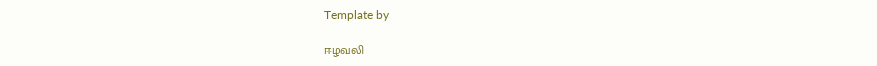Template by

ஈழவலி